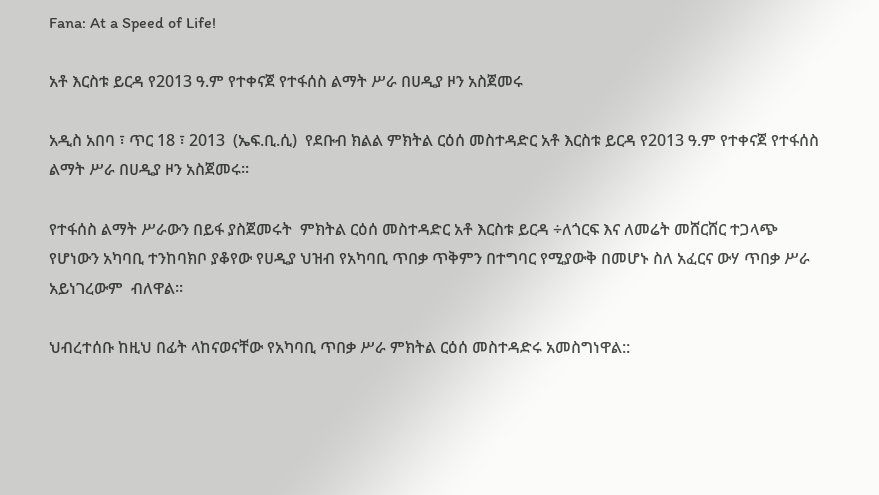Fana: At a Speed of Life!

አቶ እርስቱ ይርዳ የ2013 ዓ.ም የተቀናጀ የተፋሰስ ልማት ሥራ በሀዲያ ዞን አስጀመሩ

አዲስ አበባ ፣ ጥር 18 ፣ 2013  (ኤፍ.ቢ.ሲ)  የደቡብ ክልል ምክትል ርዕሰ መስተዳድር አቶ እርስቱ ይርዳ የ2013 ዓ.ም የተቀናጀ የተፋሰስ ልማት ሥራ በሀዲያ ዞን አስጀመሩ፡፡

የተፋሰስ ልማት ሥራውን በይፋ ያስጀመሩት  ምክትል ርዕሰ መስተዳድር አቶ እርስቱ ይርዳ ÷ለጎርፍ እና ለመሬት መሸርሸር ተጋላጭ የሆነውን አካባቢ ተንከባክቦ ያቆየው የሀዲያ ህዝብ የአካባቢ ጥበቃ ጥቅምን በተግባር የሚያውቅ በመሆኑ ስለ አፈርና ውሃ ጥበቃ ሥራ አይነገረውም  ብለዋል።

ህብረተሰቡ ከዚህ በፊት ላከናወናቸው የአካባቢ ጥበቃ ሥራ ምክትል ርዕሰ መስተዳድሩ አመስግነዋል::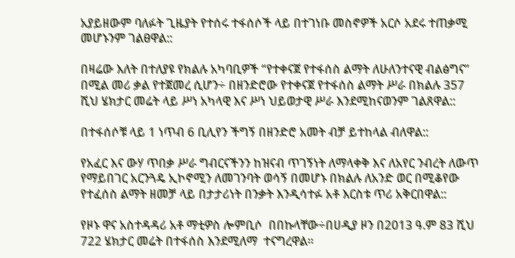አያይዘውም ባለፉት ጊዜያት የተሰሩ ተፋሰሶች ላይ በተገነቡ መስኖዎች አርሶ አደሩ ተጠቃሚ መሆኑንም ገልፀዋል::

በዛሬው እለት በተለያዩ የክልሉ አካባቢዎች “የተቀናጀ የተፋሰስ ልማት ለሁለንተናዊ ብልፅግና” በሚል መሪ ቃል የተጀመረ ሲሆን÷ በዘንድሮው የተቀናጀ የተፋሰስ ልማት ሥራ በክልሉ 357 ሺህ ሄክታር መሬት ላይ ሥነ አካላዊ እና ሥነ ህይወታዊ ሥራ እንደሚከናወንም ገልጸዋል::

በተፋሰሶቹ ላይ 1 ነጥብ 6 ቢሊየን ችግኝ በዘንድሮ አመት ብቻ ይተከላል ብለዋል::

የአፈር እና ውሃ ጥበቃ ሥራ ግብርናችንን ከዝናብ ጥገኝነት ለማላቀቅ እና ለአየር ንብረት ለውጥ የማይበገር አርንጓዴ ኢኮኖሚን ለመገንባት ወሳኝ በመሆኑ በክልሉ ለአንድ ወር በሚቆየው የተፈሰስ ልማት ዘመቻ ላይ በታታሪነት በንቃት እንዲሳተፉ አቶ እርስቱ ጥሪ አቅርበዋል::

የዞኑ ዋና አስተዳዳሪ አቶ ማቲዎስ ሎምቢሶ  በበኩላቸው÷በሀዲያ ዞን በ2013 ዓ.ም 83 ሺህ 722 ሄክታር መሬት በተፋሰስ እንደሚለማ  ተናግረዋል።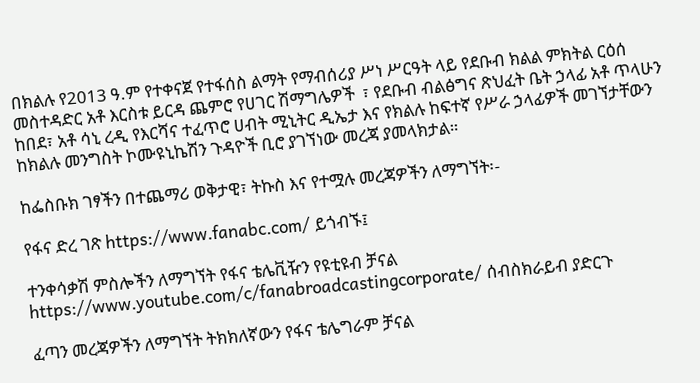በክልሉ የ2013 ዓ.ም የተቀናጀ የተፋሰስ ልማት የማብሰሪያ ሥነ ሥርዓት ላይ የደቡብ ክልል ምክትል ርዕሰ መስተዳድር አቶ እርስቱ ይርዳ ጨምሮ የሀገር ሽማግሌዎች  ፣ የደቡብ ብልፅግና ጽህፈት ቤት ኃላፊ አቶ ጥላሁን ከበደ፣ አቶ ሳኒ ረዲ የእርሻና ተፈጥሮ ሀብት ሚኒትር ዲኤታ እና የክልሉ ከፍተኛ የሥራ ኃላፊዎች መገኘታቸውን ከክልሉ መንግስት ኮሙዩኒኬሽን ጉዳዮች ቢሮ ያገኘነው መረጃ ያመላክታል።

ከፌስቡክ ገፃችን በተጨማሪ ወቅታዊ፣ ትኩስ እና የተሟሉ መረጃዎችን ለማግኘት፡-

የፋና ድረ ገጽ https://www.fanabc.com/ ይጎብኙ፤

ተንቀሳቃሽ ምስሎችን ለማግኘት የፋና ቴሌቪዥን የዩቲዩብ ቻናል https://www.youtube.com/c/fanabroadcastingcorporate/ ሰብስክራይብ ያድርጉ

ፈጣን መረጃዎችን ለማግኘት ትክክለኛውን የፋና ቴሌግራም ቻናል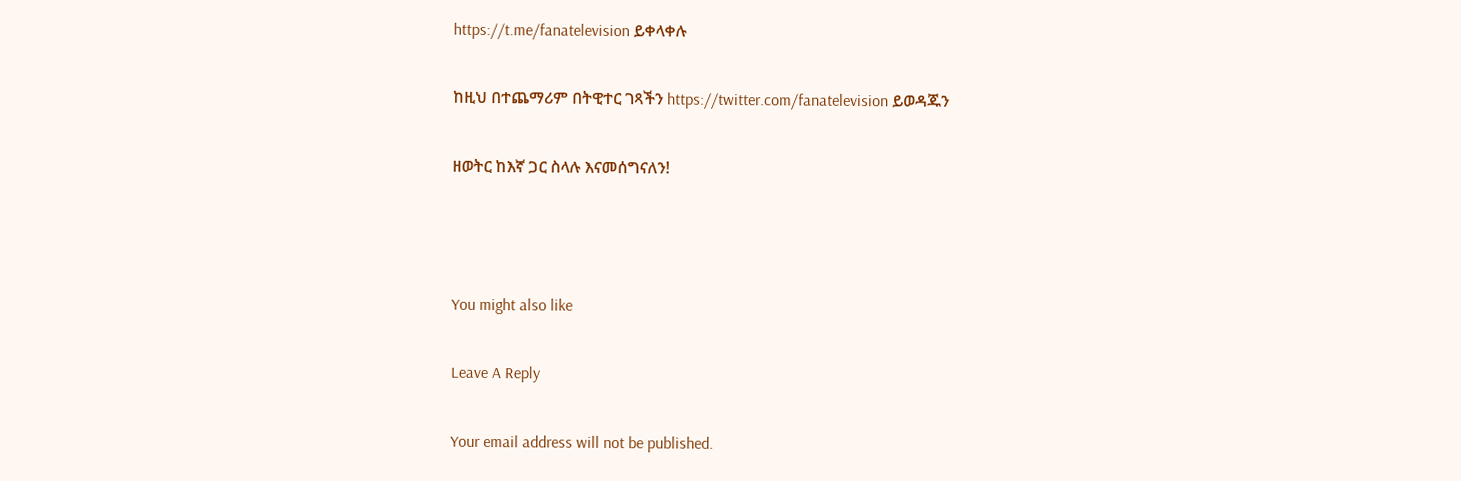https://t.me/fanatelevision ይቀላቀሉ

ከዚህ በተጨማሪም በትዊተር ገጻችን https://twitter.com/fanatelevision ይወዳጁን

ዘወትር ከእኛ ጋር ስላሉ እናመሰግናለን!



You might also like

Leave A Reply

Your email address will not be published.